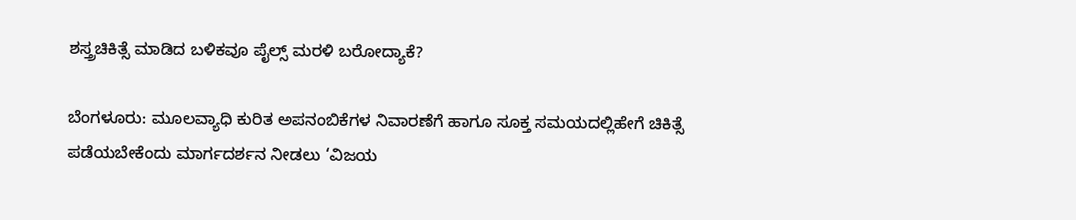ಶಸ್ತ್ರಚಿಕಿತ್ಸೆ ಮಾಡಿದ ಬಳಿಕವೂ ಪೈಲ್ಸ್‌ ಮರಳಿ ಬರೋದ್ಯಾಕೆ?

ಬೆಂಗಳೂರು: ಮೂಲವ್ಯಾಧಿ ಕುರಿತ ಅಪನಂಬಿಕೆಗಳ ನಿವಾರಣೆಗೆ ಹಾಗೂ ಸೂಕ್ತ ಸಮಯದಲ್ಲಿಹೇಗೆ ಚಿಕಿತ್ಸೆ ಪಡೆಯಬೇಕೆಂದು ಮಾರ್ಗದರ್ಶನ ನೀಡಲು ‘ವಿಜಯ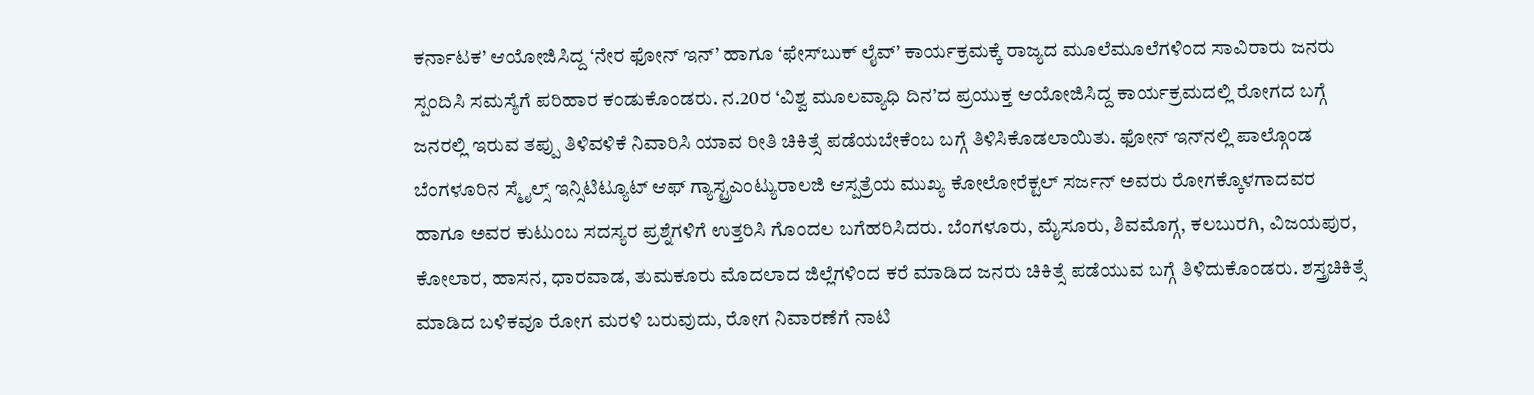ಕರ್ನಾಟಕ’ ಆಯೋಜಿಸಿದ್ದ ‘ನೇರ ಫೋನ್‌ ಇನ್‌’ ಹಾಗೂ ‘ಫೇಸ್‌ಬುಕ್‌ ಲೈವ್‌’ ಕಾರ್ಯಕ್ರಮಕ್ಕೆ ರಾಜ್ಯದ ಮೂಲೆಮೂಲೆಗಳಿಂದ ಸಾವಿರಾರು ಜನರು ಸ್ಪಂದಿಸಿ ಸಮಸ್ಯೆಗೆ ಪರಿಹಾರ ಕಂಡುಕೊಂಡರು. ನ.20ರ ‘ವಿಶ್ವ ಮೂಲವ್ಯಾಧಿ ದಿನ’ದ ಪ್ರಯುಕ್ತ ಆಯೋಜಿಸಿದ್ದ ಕಾರ್ಯಕ್ರಮದಲ್ಲಿ ರೋಗದ ಬಗ್ಗೆ ಜನರಲ್ಲಿ ಇರುವ ತಪ್ಪು ತಿಳಿವಳಿಕೆ ನಿವಾರಿಸಿ ಯಾವ ರೀತಿ ಚಿಕಿತ್ಸೆ ಪಡೆಯಬೇಕೆಂಬ ಬಗ್ಗೆ ತಿಳಿಸಿಕೊಡಲಾಯಿತು. ಫೋನ್‌ ಇನ್‌ನಲ್ಲಿ ಪಾಲ್ಗೊಂಡ ಬೆಂಗಳೂರಿನ ಸ್ಮೈಲ್ಸ್‌ ಇನ್ಸಿಟಿಟ್ಯೂಟ್‌ ಆಫ್‌ ಗ್ಯಾಸ್ಟ್ರಎಂಟ್ಯುರಾಲಜಿ ಆಸ್ಪತ್ರೆಯ ಮುಖ್ಯ ಕೋಲೋರೆಕ್ಟಲ್‌ ಸರ್ಜನ್‌ ಅವರು ರೋಗಕ್ಕೊಳಗಾದವರ ಹಾಗೂ ಅವರ ಕುಟುಂಬ ಸದಸ್ಯರ ಪ್ರಶ್ನೆಗಳಿಗೆ ಉತ್ತರಿಸಿ ಗೊಂದಲ ಬಗೆಹರಿಸಿದರು. ಬೆಂಗಳೂರು, ಮೈಸೂರು, ಶಿವಮೊಗ್ಗ, ಕಲಬುರಗಿ, ವಿಜಯಪುರ, ಕೋಲಾರ, ಹಾಸನ, ಧಾರವಾಡ, ತುಮಕೂರು ಮೊದಲಾದ ಜಿಲ್ಲೆಗಳಿಂದ ಕರೆ ಮಾಡಿದ ಜನರು ಚಿಕಿತ್ಸೆ ಪಡೆಯುವ ಬಗ್ಗೆ ತಿಳಿದುಕೊಂಡರು. ಶಸ್ತ್ರಚಿಕಿತ್ಸೆ ಮಾಡಿದ ಬಳಿಕವೂ ರೋಗ ಮರಳಿ ಬರುವುದು, ರೋಗ ನಿವಾರಣೆಗೆ ನಾಟಿ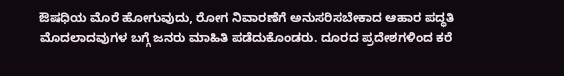ಔಷಧಿಯ ಮೊರೆ ಹೋಗುವುದು, ರೋಗ ನಿವಾರಣೆಗೆ ಅನುಸರಿಸಬೇಕಾದ ಆಹಾರ ಪದ್ಧತಿ ಮೊದಲಾದವುಗಳ ಬಗ್ಗೆ ಜನರು ಮಾಹಿತಿ ಪಡೆದುಕೊಂಡರು. ದೂರದ ಪ್ರದೇಶಗಳಿಂದ ಕರೆ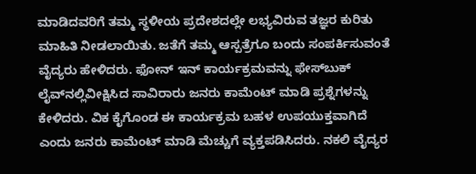ಮಾಡಿದವರಿಗೆ ತಮ್ಮ ಸ್ಥಳೀಯ ಪ್ರದೇಶದಲ್ಲೇ ಲಭ್ಯವಿರುವ ತಜ್ಞರ ಕುರಿತು ಮಾಹಿತಿ ನೀಡಲಾಯಿತು. ಜತೆಗೆ ತಮ್ಮ ಆಸ್ಪತ್ರೆಗೂ ಬಂದು ಸಂಪರ್ಕಿಸುವಂತೆ ವೈದ್ಯರು ಹೇಳಿದರು. ಫೋನ್‌ ಇನ್‌ ಕಾರ್ಯಕ್ರಮವನ್ನು ಫೇಸ್‌ಬುಕ್‌ ಲೈವ್‌ನಲ್ಲಿವೀಕ್ಷಿಸಿದ ಸಾವಿರಾರು ಜನರು ಕಾಮೆಂಟ್‌ ಮಾಡಿ ಪ್ರಶ್ನೆಗಳನ್ನು ಕೇಳಿದರು. ವಿಕ ಕೈಗೊಂಡ ಈ ಕಾರ್ಯಕ್ರಮ ಬಹಳ ಉಪಯುಕ್ತವಾಗಿದೆ ಎಂದು ಜನರು ಕಾಮೆಂಟ್‌ ಮಾಡಿ ಮೆಚ್ಚುಗೆ ವ್ಯಕ್ತಪಡಿಸಿದರು. ನಕಲಿ ವೈದ್ಯರ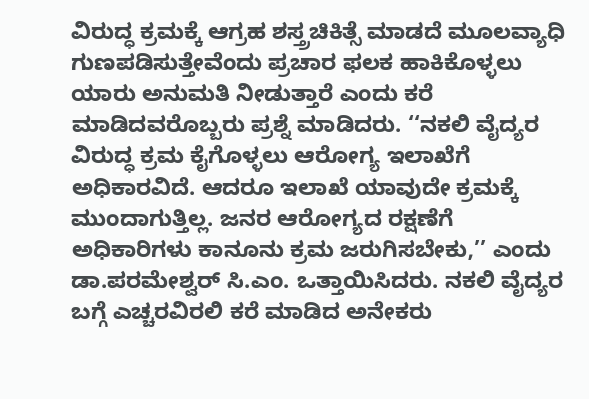ವಿರುದ್ಧ ಕ್ರಮಕ್ಕೆ ಆಗ್ರಹ ಶಸ್ತ್ರಚಿಕಿತ್ಸೆ ಮಾಡದೆ ಮೂಲವ್ಯಾಧಿ ಗುಣಪಡಿಸುತ್ತೇವೆಂದು ಪ್ರಚಾರ ಫಲಕ ಹಾಕಿಕೊಳ್ಳಲು ಯಾರು ಅನುಮತಿ ನೀಡುತ್ತಾರೆ ಎಂದು ಕರೆ ಮಾಡಿದವರೊಬ್ಬರು ಪ್ರಶ್ನೆ ಮಾಡಿದರು. ‘‘ನಕಲಿ ವೈದ್ಯರ ವಿರುದ್ಧ ಕ್ರಮ ಕೈಗೊಳ್ಳಲು ಆರೋಗ್ಯ ಇಲಾಖೆಗೆ ಅಧಿಕಾರವಿದೆ. ಆದರೂ ಇಲಾಖೆ ಯಾವುದೇ ಕ್ರಮಕ್ಕೆ ಮುಂದಾಗುತ್ತಿಲ್ಲ. ಜನರ ಆರೋಗ್ಯದ ರಕ್ಷಣೆಗೆ ಅಧಿಕಾರಿಗಳು ಕಾನೂನು ಕ್ರಮ ಜರುಗಿಸಬೇಕು,’’ ಎಂದು ಡಾ.ಪರಮೇಶ್ವರ್‌ ಸಿ.ಎಂ. ಒತ್ತಾಯಿಸಿದರು. ನಕಲಿ ವೈದ್ಯರ ಬಗ್ಗೆ ಎಚ್ಚರವಿರಲಿ ಕರೆ ಮಾಡಿದ ಅನೇಕರು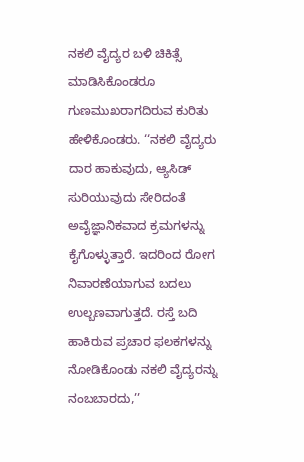ನಕಲಿ ವೈದ್ಯರ ಬಳಿ ಚಿಕಿತ್ಸೆ ಮಾಡಿಸಿಕೊಂಡರೂ ಗುಣಮುಖರಾಗದಿರುವ ಕುರಿತು ಹೇಳಿಕೊಂಡರು. ‘‘ನಕಲಿ ವೈದ್ಯರು ದಾರ ಹಾಕುವುದು, ಆ್ಯಸಿಡ್‌ ಸುರಿಯುವುದು ಸೇರಿದಂತೆ ಅವೈಜ್ಞಾನಿಕವಾದ ಕ್ರಮಗಳನ್ನು ಕೈಗೊಳ್ಳುತ್ತಾರೆ. ಇದರಿಂದ ರೋಗ ನಿವಾರಣೆಯಾಗುವ ಬದಲು ಉಲ್ಬಣವಾಗುತ್ತದೆ. ರಸ್ತೆ ಬದಿ ಹಾಕಿರುವ ಪ್ರಚಾರ ಫಲಕಗಳನ್ನು ನೋಡಿಕೊಂಡು ನಕಲಿ ವೈದ್ಯರನ್ನು ನಂಬಬಾರದು,’’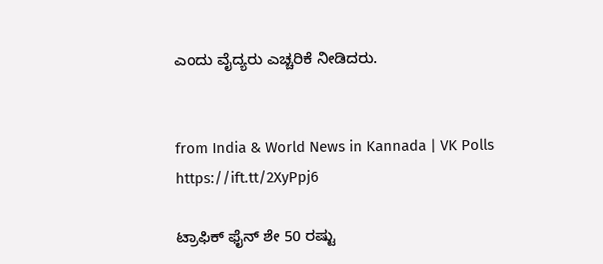ಎಂದು ವೈದ್ಯರು ಎಚ್ಚರಿಕೆ ನೀಡಿದರು.


from India & World News in Kannada | VK Polls https://ift.tt/2XyPpj6

ಟ್ರಾಫಿಕ್‌ ಫೈನ್‌ ಶೇ 50 ರಷ್ಟು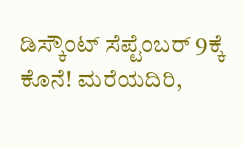ಡಿಸ್ಕೌಂಟ್‌ ಸೆಪ್ಟೆಂಬರ್‌ 9ಕ್ಕೆ ಕೊನೆ! ಮರೆಯದಿರಿ,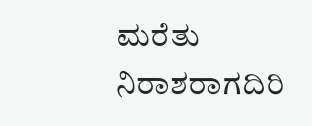ಮರೆತು ನಿರಾಶರಾಗದಿರಿ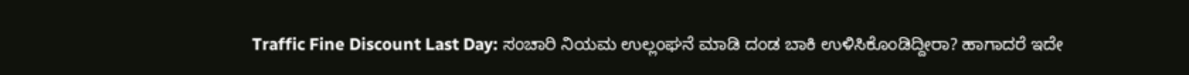Traffic Fine Discount Last Day: ಸಂಚಾರಿ ನಿಯಮ ಉಲ್ಲಂಘನೆ ಮಾಡಿ ದಂಡ ಬಾಕಿ ಉಳಿಸಿಕೊಂಡಿದ್ದೀರಾ? ಹಾಗಾದರೆ ಇದೇ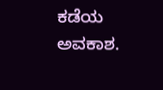ಕಡೆಯ ಅವಕಾಶ.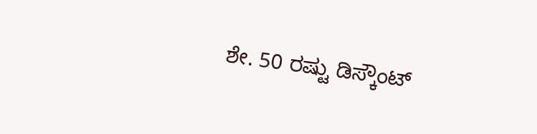ಶೇ. 50 ರಷ್ಟು ಡಿಸ್ಕೌಂಟ್‌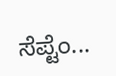ಸೆಪ್ಟೆಂ...